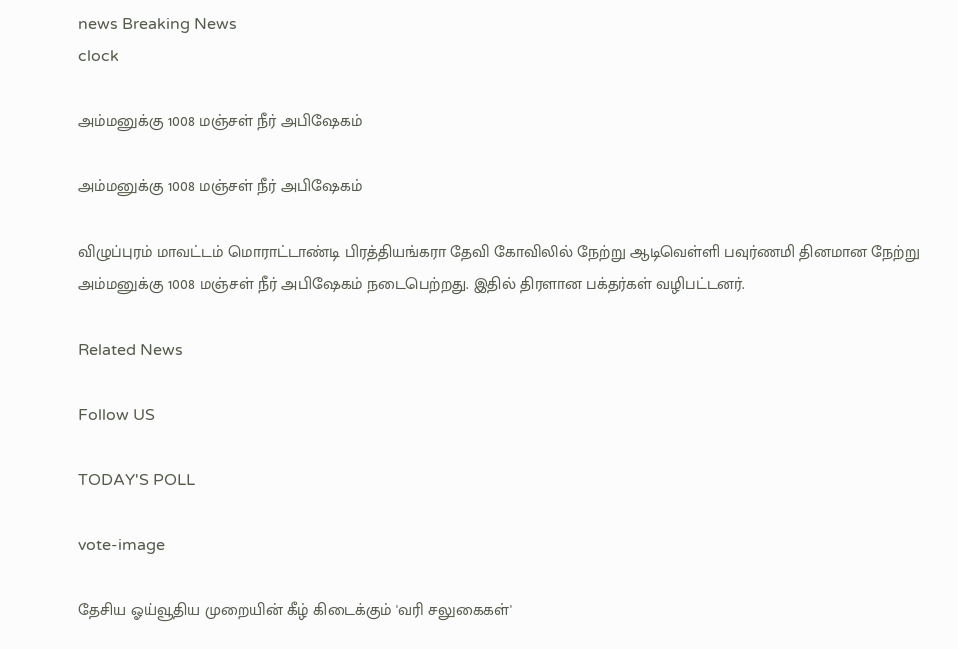news Breaking News
clock

அம்மனுக்கு 1008 மஞ்சள் நீர் அபிஷேகம்

அம்மனுக்கு 1008 மஞ்சள் நீர் அபிஷேகம்

விழுப்புரம் மாவட்டம் மொராட்டாண்டி பிரத்தியங்கரா தேவி கோவிலில் நேற்று ஆடிவெள்ளி பவுர்ணமி தினமான நேற்று அம்மனுக்கு 1008 மஞ்சள் நீர் அபிஷேகம் நடைபெற்றது. இதில் திரளான பக்தர்கள் வழிபட்டனர்.

Related News

Follow US

TODAY'S POLL

vote-image

தேசிய ஓய்வூதிய முறையின் கீழ் கிடைக்கும் 'வரி சலுகைகள்'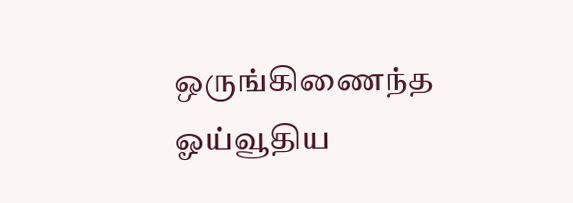ஒருங்கிணைந்த ஓய்வூதிய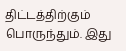திட்டத்திற்கும் பொருந்தும். இது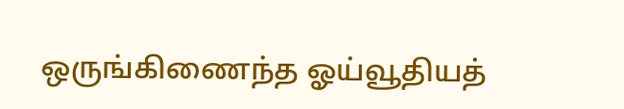ஒருங்கிணைந்த ஓய்வூதியத்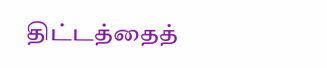திட்டத்தைத்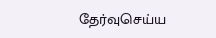தேர்வுசெய்ய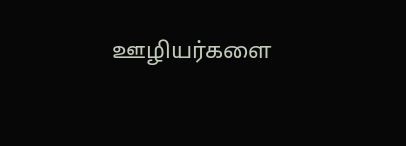ஊழியர்களை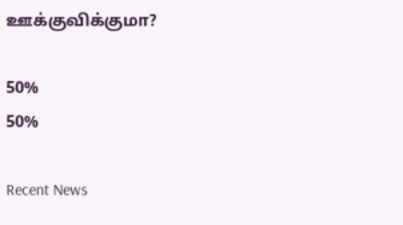ஊக்குவிக்குமா?

50%
50%

Recent News